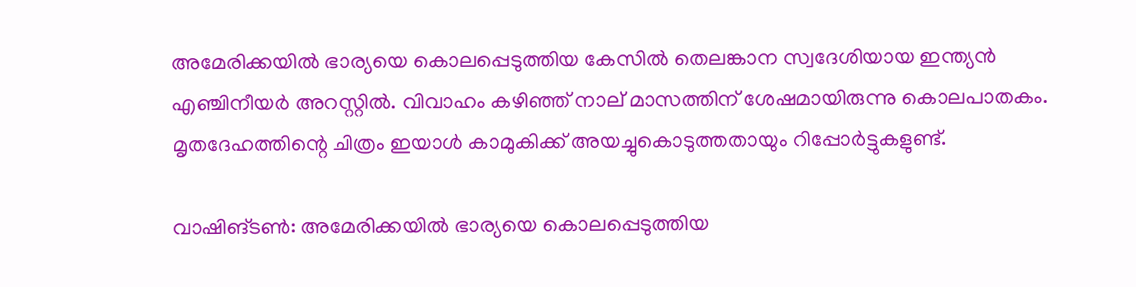അമേരിക്കയിൽ ഭാര്യയെ കൊലപ്പെടുത്തിയ കേസിൽ തെലങ്കാന സ്വദേശിയായ ഇന്ത്യൻ എഞ്ചിനീയർ അറസ്റ്റിൽ. വിവാഹം കഴിഞ്ഞ് നാല് മാസത്തിന് ശേഷമായിരുന്നു കൊലപാതകം. മൃതദേഹത്തിന്റെ ചിത്രം ഇയാൾ കാമുകിക്ക് അയച്ചുകൊടുത്തതായും റിപ്പോർട്ടുകളുണ്ട്.

വാഷിങ്ടൺ: അമേരിക്കയിൽ ഭാര്യയെ കൊലപ്പെടുത്തിയ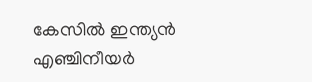കേസിൽ ഇന്ത്യൻ എഞ്ചിനീയർ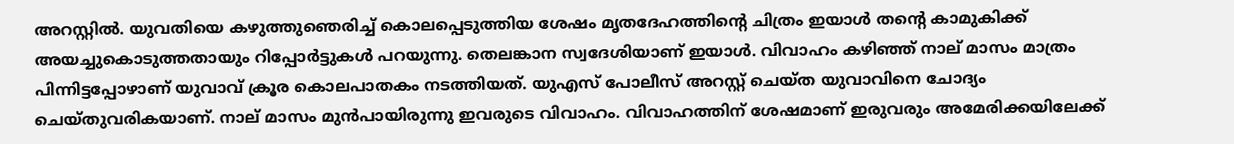അറസ്റ്റിൽ. യുവതിയെ കഴുത്തുഞെരിച്ച് കൊലപ്പെടുത്തിയ ശേഷം മൃതദേഹത്തിന്റെ ചിത്രം ഇയാൾ തന്‍റെ കാമുകിക്ക് അയച്ചുകൊടുത്തതായും റിപ്പോർട്ടുകൾ പറയുന്നു. തെലങ്കാന സ്വദേശിയാണ് ഇയാൾ. വിവാഹം കഴിഞ്ഞ് നാല് മാസം മാത്രം പിന്നിട്ടപ്പോഴാണ് യുവാവ് ക്രൂര കൊലപാതകം നടത്തിയത്. യുഎസ് പോലീസ് അറസ്റ്റ് ചെയ്ത യുവാവിനെ ചോദ്യം ചെയ്തുവരികയാണ്. നാല് മാസം മുൻപായിരുന്നു ഇവരുടെ വിവാഹം. വിവാഹത്തിന് ശേഷമാണ് ഇരുവരും അമേരിക്കയിലേക്ക്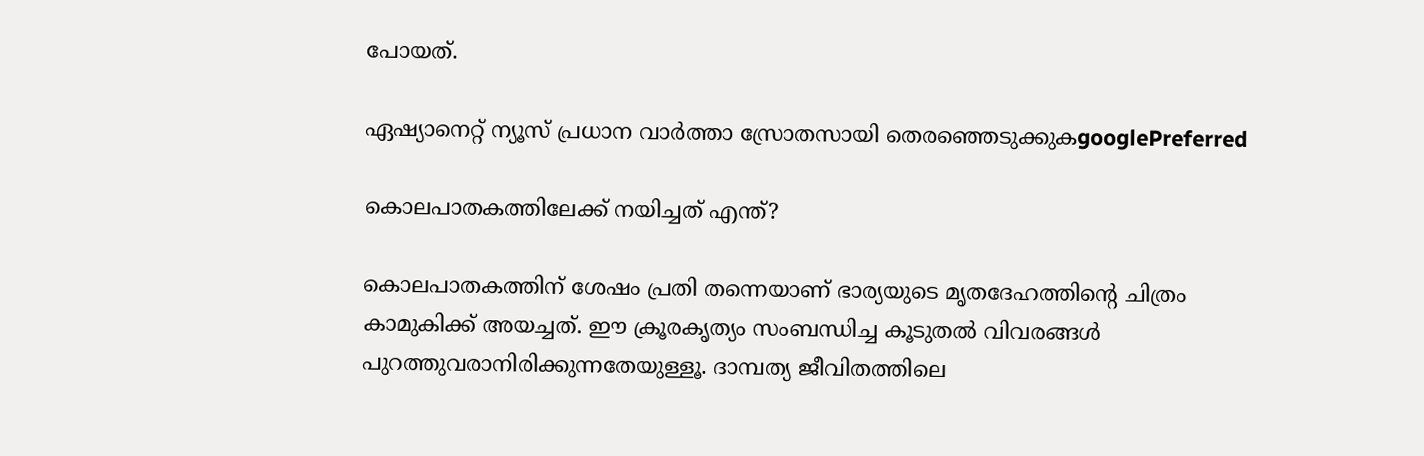പോയത്.

ഏഷ്യാനെറ്റ് ന്യൂസ് പ്രധാന വാർത്താ സ്രോതസായി തെരഞ്ഞെടുക്കുകgooglePreferred

കൊലപാതകത്തിലേക്ക് നയിച്ചത് എന്ത്?

കൊലപാതകത്തിന് ശേഷം പ്രതി തന്നെയാണ് ഭാര്യയുടെ മൃതദേഹത്തിന്‍റെ ചിത്രം കാമുകിക്ക് അയച്ചത്. ഈ ക്രൂരകൃത്യം സംബന്ധിച്ച കൂടുതൽ വിവരങ്ങൾ പുറത്തുവരാനിരിക്കുന്നതേയുള്ളൂ. ദാമ്പത്യ ജീവിതത്തിലെ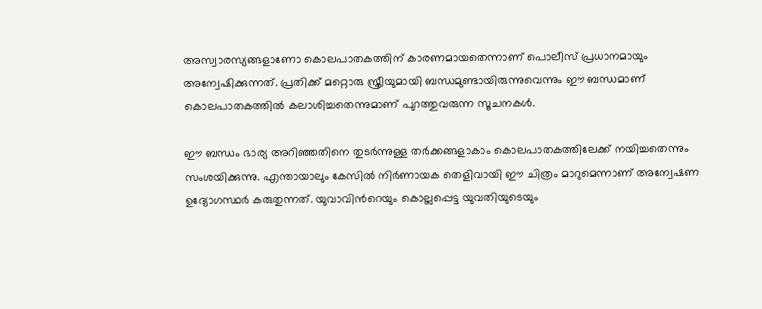അസ്വാരസ്യങ്ങളാണോ കൊലപാതകത്തിന് കാരണമായതെന്നാണ് പൊലീസ് പ്രധാനമായും അന്വേഷിക്കുന്നത്. പ്രതിക്ക് മറ്റൊരു സ്ത്രീയുമായി ബന്ധമുണ്ടായിരുന്നുവെന്നും ഈ ബന്ധമാണ് കൊലപാതകത്തിൽ കലാശിച്ചതെന്നുമാണ് പുറത്തുവരുന്ന സൂചനകൾ.

ഈ ബന്ധം ഭാര്യ അറിഞ്ഞതിനെ തുടർന്നുള്ള തർക്കങ്ങളാകാം കൊലപാതകത്തിലേക്ക് നയിച്ചതെന്നും സംശയിക്കുന്നു. എന്തായാലും കേസിൽ നിർണായക തെളിവായി ഈ ചിത്രം മാറുമെന്നാണ് അന്വേഷണ ഉദ്യോഗസ്ഥർ കരുതുന്നത്. യുവാവിന്‍റെയും കൊല്ലപ്പെട്ട യുവതിയുടെയും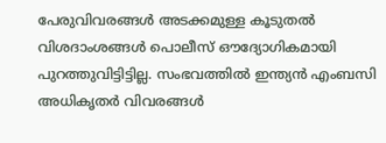പേരുവിവരങ്ങൾ അടക്കമുള്ള കൂടുതൽ വിശദാംശങ്ങൾ പൊലീസ് ഔദ്യോഗികമായി പുറത്തുവിട്ടിട്ടില്ല. സംഭവത്തിൽ ഇന്ത്യൻ എംബസി അധികൃതർ വിവരങ്ങൾ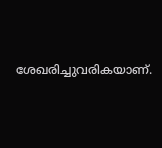ശേഖരിച്ചുവരികയാണ്.